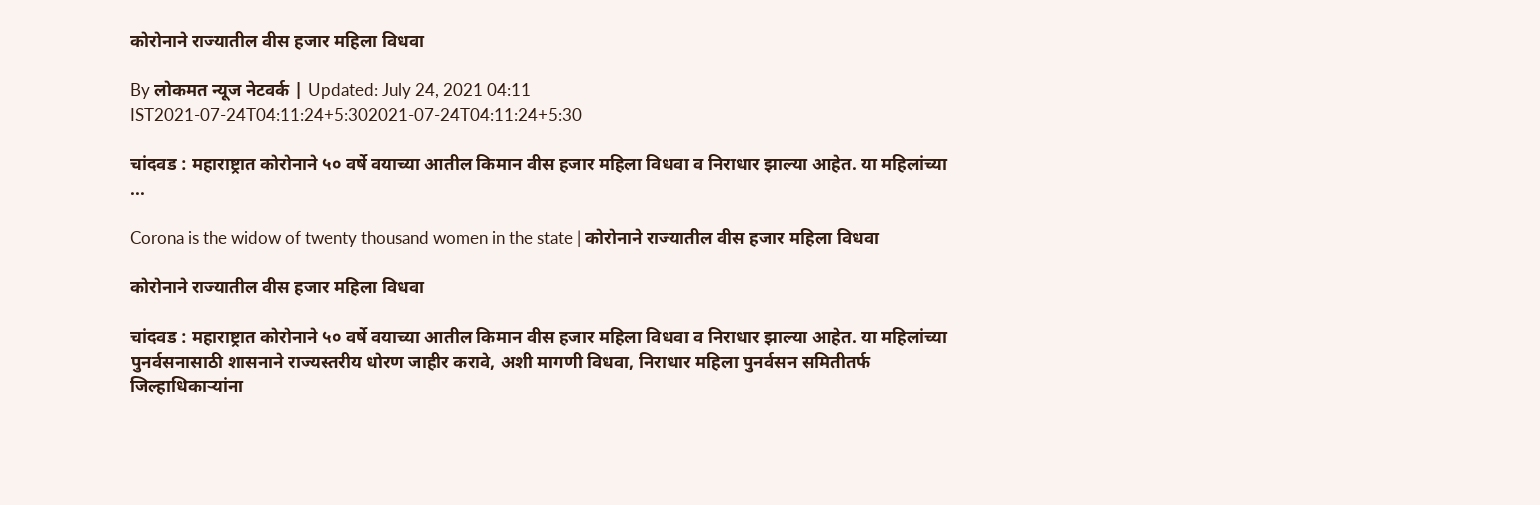कोरोनाने राज्यातील वीस हजार महिला विधवा

By लोकमत न्यूज नेटवर्क | Updated: July 24, 2021 04:11 IST2021-07-24T04:11:24+5:302021-07-24T04:11:24+5:30

चांदवड : महाराष्ट्रात कोरोनाने ५० वर्षे वयाच्या आतील किमान वीस हजार महिला विधवा व निराधार झाल्या आहेत. या महिलांच्या ...

Corona is the widow of twenty thousand women in the state | कोरोनाने राज्यातील वीस हजार महिला विधवा

कोरोनाने राज्यातील वीस हजार महिला विधवा

चांदवड : महाराष्ट्रात कोरोनाने ५० वर्षे वयाच्या आतील किमान वीस हजार महिला विधवा व निराधार झाल्या आहेत. या महिलांच्या पुनर्वसनासाठी शासनाने राज्यस्तरीय धोरण जाहीर करावे, अशी मागणी विधवा, निराधार महिला पुनर्वसन समितीतर्फ जिल्हाधिकाऱ्यांना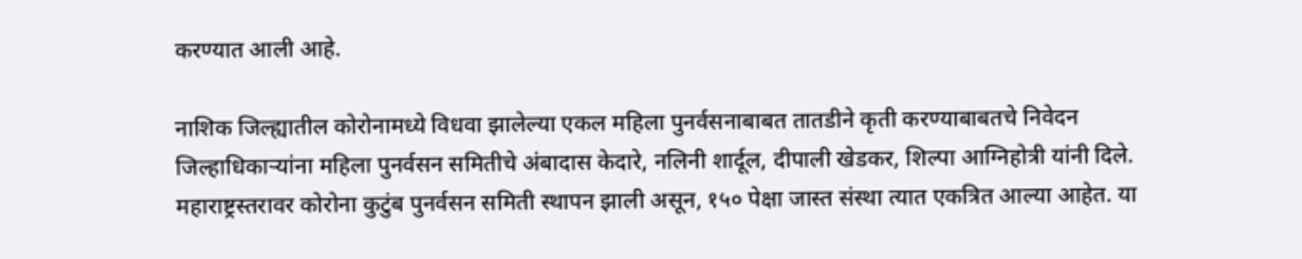करण्यात आली आहे.

नाशिक जिल्ह्यातील कोरोनामध्ये विधवा झालेल्या एकल महिला पुनर्वसनाबाबत तातडीने कृती करण्याबाबतचे निवेदन जिल्हाधिकाऱ्यांना महिला पुनर्वसन समितीचे अंबादास केदारे, नलिनी शार्दूल, दीपाली खेडकर, शिल्पा आग्निहोत्री यांनी दिले. महाराष्ट्रस्तरावर कोरोना कुटुंब पुनर्वसन समिती स्थापन झाली असून, १५० पेक्षा जास्त संस्था त्यात एकत्रित आल्या आहेत. या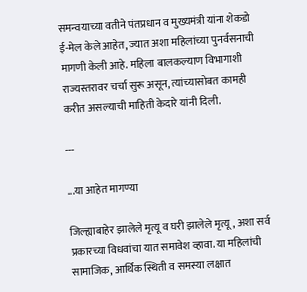समन्वयाच्या वतीने पंतप्रधान व मुख्यमंत्री यांना शेकडो ई-मेल केले आहेत, ज्यात अशा महिलांच्या पुनर्वसनाची मागणी केली आहे. महिला बालकल्याण विभागाशी राज्यस्तरावर चर्चा सुरू असून, त्यांच्यासोबत कामही करीत असल्याची माहिती केदारे यांनी दिली.

---

...या आहेत मागण्या

जिल्ह्याबाहेर झालेले मृत्यू व घरी झालेले मृत्यू, अशा सर्व प्रकारच्या विधवांचा यात समावेश व्हावा. या महिलांची सामाजिक, आर्थिक स्थिती व समस्या लक्षात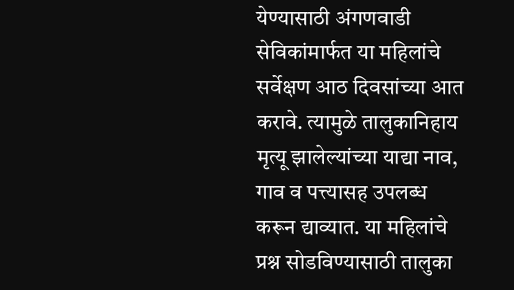येण्यासाठी अंगणवाडी सेविकांमार्फत या महिलांचे सर्वेक्षण आठ दिवसांच्या आत करावे. त्यामुळे तालुकानिहाय मृत्यू झालेल्यांच्या याद्या नाव, गाव व पत्त्यासह उपलब्ध करून द्याव्यात. या महिलांचे प्रश्न सोडविण्यासाठी तालुका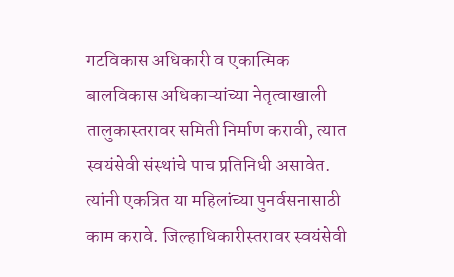गटविकास अधिकारी व एकात्मिक बालविकास अधिकाऱ्यांच्या नेतृत्वाखाली तालुकास्तरावर समिती निर्माण करावी, त्यात स्वयंसेवी संस्थांचे पाच प्रतिनिधी असावेत. त्यांनी एकत्रित या महिलांच्या पुनर्वसनासाठी काम करावे. जिल्हाधिकारीस्तरावर स्वयंसेवी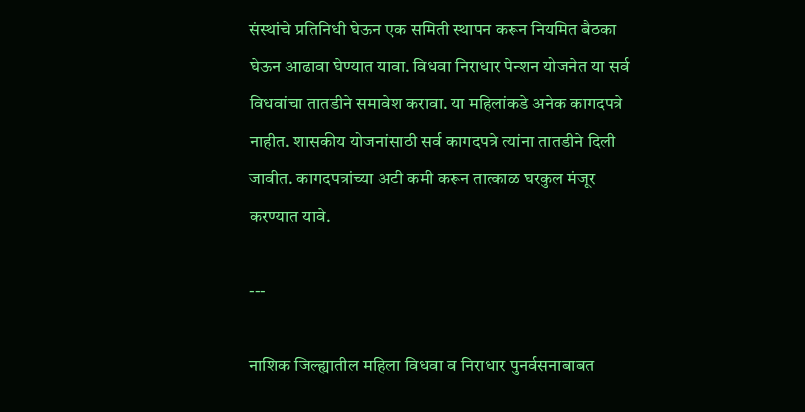संस्थांचे प्रतिनिधी घेऊन एक समिती स्थापन करून नियमित बैठका घेऊन आढावा घेण्यात यावा. विधवा निराधार पेन्शन योजनेत या सर्व विधवांचा तातडीने समावेश करावा. या महिलांकडे अनेक कागदपत्रे नाहीत. शासकीय योजनांसाठी सर्व कागदपत्रे त्यांना तातडीने दिली जावीत. कागदपत्रांच्या अटी कमी करून तात्काळ घरकुल मंजूर करण्यात यावे.

---

नाशिक जिल्ह्यातील महिला विधवा व निराधार पुनर्वसनाबाबत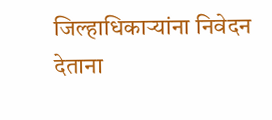जिल्हाधिकाऱ्यांना निवेदन देताना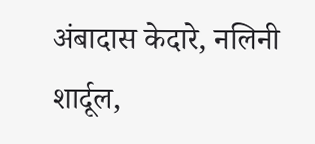अंबादास केदारे, नलिनी शार्दूल,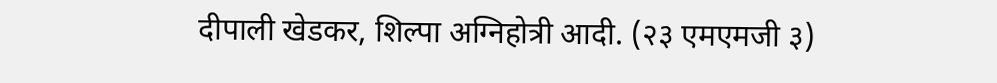दीपाली खेडकर, शिल्पा अग्निहोत्री आदी. (२३ एमएमजी ३)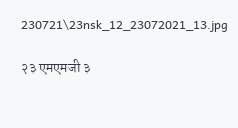230721\23nsk_12_23072021_13.jpg

२३ एमएमजी ३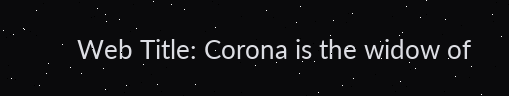Web Title: Corona is the widow of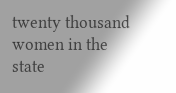twenty thousand women in the state